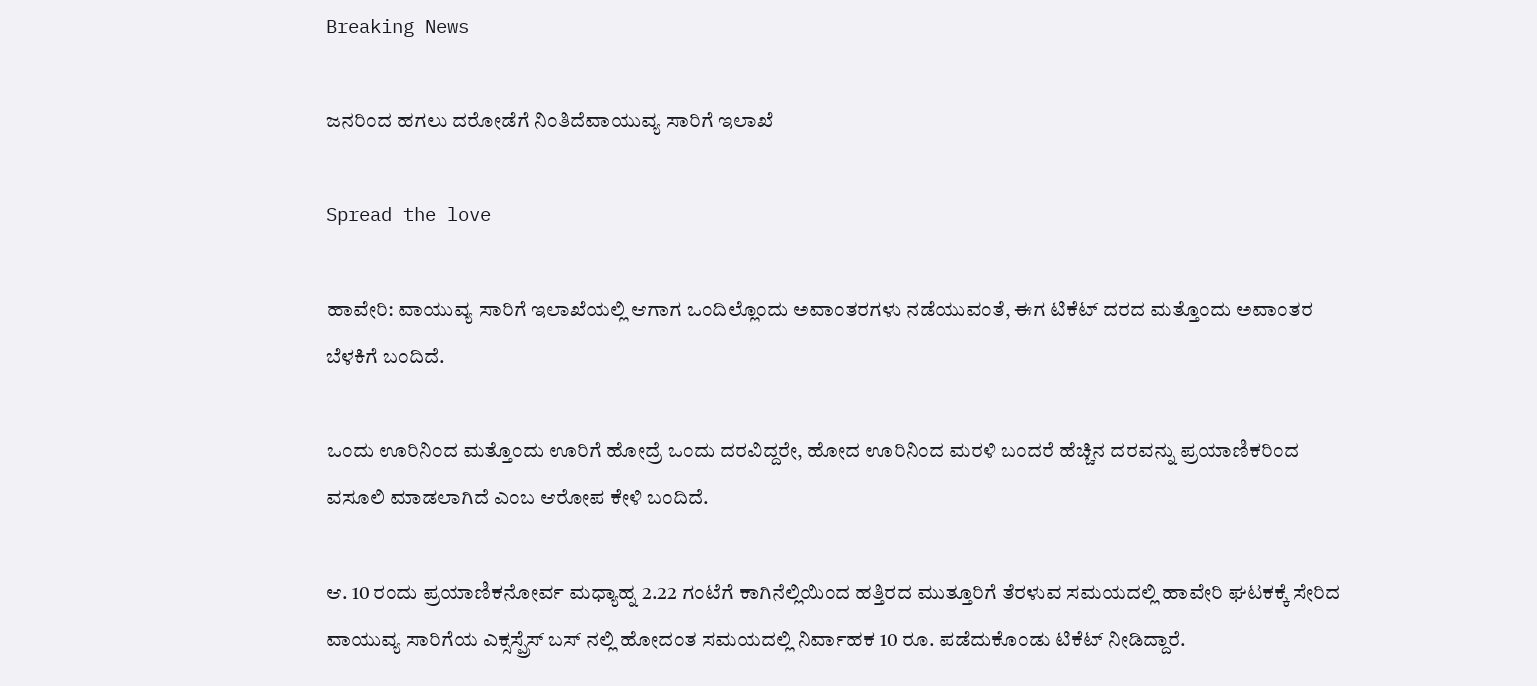Breaking News

ಜನರಿಂದ ಹಗಲು ದರೋಡೆಗೆ ನಿಂತಿದೆವಾಯುವ್ಯ ಸಾರಿಗೆ ಇಲಾಖೆ

Spread the love

ಹಾವೇರಿ: ವಾಯುವ್ಯ ಸಾರಿಗೆ ಇಲಾಖೆಯಲ್ಲಿ ಆಗಾಗ ಒಂದಿಲ್ಲೊಂದು ಅವಾಂತರಗಳು ನಡೆಯುವಂತೆ, ಈಗ ಟಿಕೆಟ್ ದರದ ಮತ್ತೊಂದು ಅವಾಂತರ ಬೆಳಕಿಗೆ ಬಂದಿದೆ.

ಒಂದು ಊರಿನಿಂದ ಮತ್ತೊಂದು ಊರಿಗೆ ಹೋದ್ರೆ ಒಂದು ದರವಿದ್ದರೇ, ಹೋದ ಊರಿನಿಂದ ಮರಳಿ ಬಂದರೆ ಹೆಚ್ಚಿನ ದರವನ್ನು ಪ್ರಯಾಣಿಕರಿಂದ ವಸೂಲಿ ಮಾಡಲಾಗಿದೆ ಎಂಬ ಆರೋಪ ಕೇಳಿ ಬಂದಿದೆ.

ಆ. 10 ರಂದು ಪ್ರಯಾಣಿಕನೋರ್ವ ಮಧ್ಯಾಹ್ನ 2.22 ಗಂಟೆಗೆ ಕಾಗಿನೆಲ್ಲಿಯಿಂದ ಹತ್ತಿರದ ಮುತ್ತೂರಿಗೆ ತೆರಳುವ ಸಮಯದಲ್ಲಿ ಹಾವೇರಿ ಘಟಕಕ್ಕೆ ಸೇರಿದ ವಾಯುವ್ಯ ಸಾರಿಗೆಯ ಎಕ್ಸಸ್ಪ್ರೆಸ್ ಬಸ್ ನಲ್ಲಿ ಹೋದಂತ ಸಮಯದಲ್ಲಿ ನಿರ್ವಾಹಕ 10 ರೂ. ಪಡೆದುಕೊಂಡು ಟಿಕೆಟ್ ನೀಡಿದ್ದಾರೆ.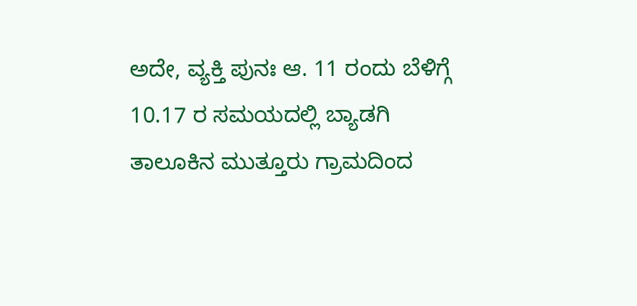ಅದೇ, ವ್ಯಕ್ತಿ ಪುನಃ ಆ. 11 ರಂದು ಬೆಳಿಗ್ಗೆ 10.17 ರ ಸಮಯದಲ್ಲಿ ಬ್ಯಾಡಗಿ ತಾಲೂಕಿನ ಮುತ್ತೂರು ಗ್ರಾಮದಿಂದ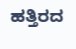ಹತ್ತಿರದ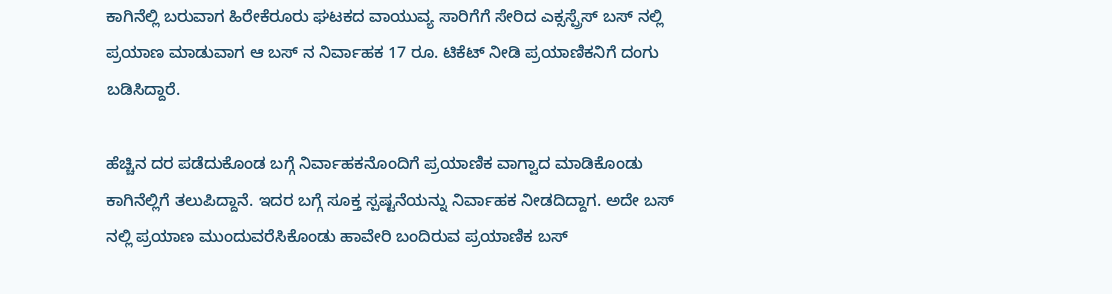ಕಾಗಿನೆಲ್ಲಿ ಬರುವಾಗ ಹಿರೇಕೆರೂರು ಘಟಕದ ವಾಯುವ್ಯ ಸಾರಿಗೆಗೆ ಸೇರಿದ ಎಕ್ಸಸ್ಪ್ರೆಸ್ ಬಸ್ ನಲ್ಲಿ ಪ್ರಯಾಣ ಮಾಡುವಾಗ ಆ ಬಸ್ ನ ನಿರ್ವಾಹಕ 17 ರೂ. ಟಿಕೆಟ್ ನೀಡಿ ಪ್ರಯಾಣಿಕನಿಗೆ ದಂಗು ಬಡಿಸಿದ್ದಾರೆ.

ಹೆಚ್ಚಿನ ದರ ಪಡೆದುಕೊಂಡ ಬಗ್ಗೆ ನಿರ್ವಾಹಕನೊಂದಿಗೆ ಪ್ರಯಾಣಿಕ ವಾಗ್ವಾದ ಮಾಡಿಕೊಂಡು ಕಾಗಿನೆಲ್ಲಿಗೆ ತಲುಪಿದ್ದಾನೆ. ಇದರ ಬಗ್ಗೆ ಸೂಕ್ತ ಸ್ಪಷ್ಟನೆಯನ್ನು ನಿರ್ವಾಹಕ ನೀಡದಿದ್ದಾಗ. ಅದೇ ಬಸ್ ನಲ್ಲಿ ಪ್ರಯಾಣ ಮುಂದುವರೆಸಿಕೊಂಡು ಹಾವೇರಿ ಬಂದಿರುವ ಪ್ರಯಾಣಿಕ ಬಸ್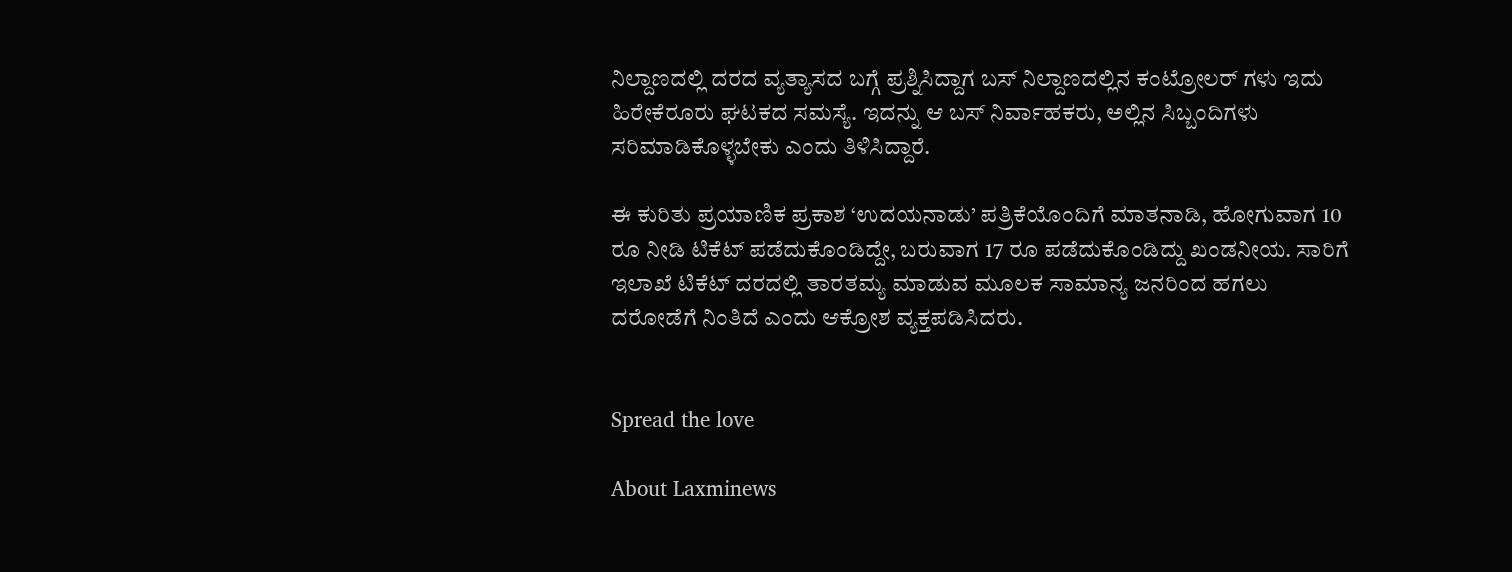ನಿಲ್ದಾಣದಲ್ಲಿ ದರದ ವ್ಯತ್ಯಾಸದ ಬಗ್ಗೆ ಪ್ರಶ್ನಿಸಿದ್ದಾಗ ಬಸ್ ನಿಲ್ದಾಣದಲ್ಲಿನ ಕಂಟ್ರೋಲರ್ ಗಳು ಇದು ಹಿರೇಕೆರೂರು ಘಟಕದ ಸಮಸ್ಯೆ. ಇದನ್ನು ಆ ಬಸ್ ನಿರ್ವಾಹಕರು, ಅಲ್ಲಿನ ಸಿಬ್ಬಂದಿಗಳು ಸರಿಮಾಡಿಕೊಳ್ಳಬೇಕು ಎಂದು ತಿಳಿಸಿದ್ದಾರೆ.

ಈ ಕುರಿತು ಪ್ರಯಾಣಿಕ ಪ್ರಕಾಶ ‘ಉದಯನಾಡು’ ಪತ್ರಿಕೆಯೊಂದಿಗೆ ಮಾತನಾಡಿ, ಹೋಗುವಾಗ 10 ರೂ ನೀಡಿ ಟಿಕೆಟ್ ಪಡೆದುಕೊಂಡಿದ್ದೇ, ಬರುವಾಗ 17 ರೂ ಪಡೆದುಕೊಂಡಿದ್ದು ಖಂಡನೀಯ. ಸಾರಿಗೆ ಇಲಾಖೆ ಟಿಕೆಟ್ ದರದಲ್ಲಿ ತಾರತಮ್ಯ ಮಾಡುವ ಮೂಲಕ ಸಾಮಾನ್ಯ ಜನರಿಂದ ಹಗಲು ದರೋಡೆಗೆ ನಿಂತಿದೆ ಎಂದು ಆಕ್ರೋಶ ವ್ಯಕ್ತಪಡಿಸಿದರು.


Spread the love

About Laxminews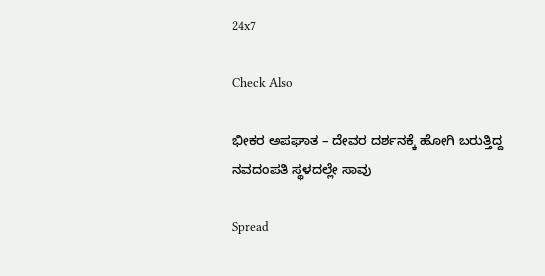24x7

Check Also

ಭೀಕರ ಅಪಘಾತ – ದೇವರ ದರ್ಶನಕ್ಕೆ ಹೋಗಿ ಬರುತ್ತಿದ್ದ ನವದಂಪತಿ ಸ್ಥಳದಲ್ಲೇ ಸಾವು

Spread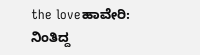the loveಹಾವೇರಿ: ನಿಂತಿದ್ದ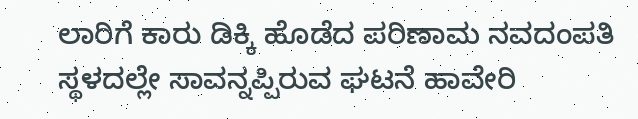ಲಾರಿಗೆ ಕಾರು ಡಿಕ್ಕಿ ಹೊಡೆದ ಪರಿಣಾಮ ನವದಂಪತಿ ಸ್ಥಳದಲ್ಲೇ ಸಾವನ್ನಪ್ಪಿರುವ ಘಟನೆ ಹಾವೇರಿ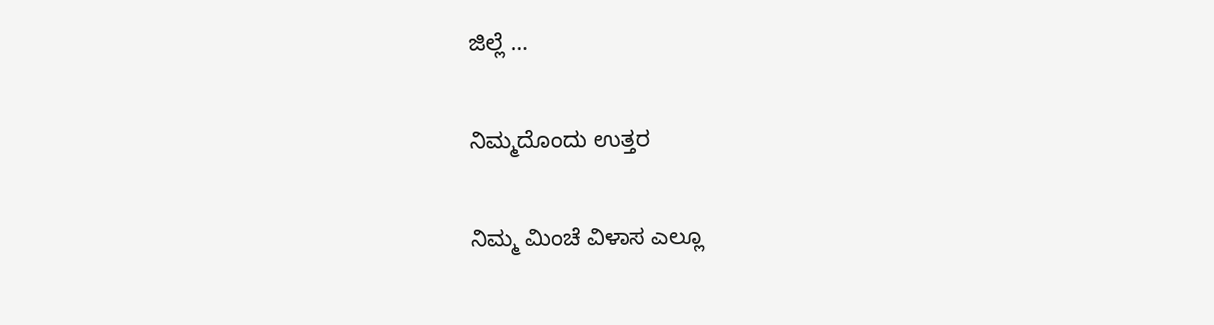ಜಿಲ್ಲೆ …

ನಿಮ್ಮದೊಂದು ಉತ್ತರ

ನಿಮ್ಮ ಮಿಂಚೆ ವಿಳಾಸ ಎಲ್ಲೂ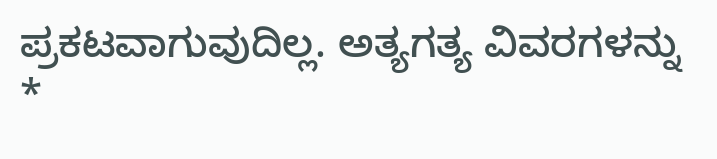ಪ್ರಕಟವಾಗುವುದಿಲ್ಲ. ಅತ್ಯಗತ್ಯ ವಿವರಗಳನ್ನು *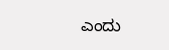ಎಂದು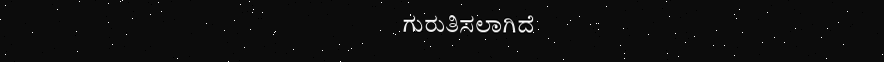ಗುರುತಿಸಲಾಗಿದೆ